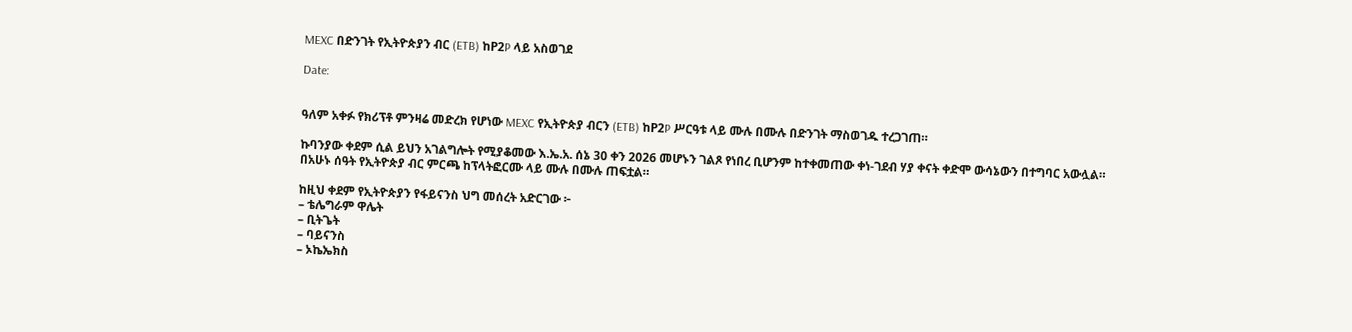MEXC በድንገት የኢትዮጵያን ብር (ETB) ከP2P ላይ አስወገደ

Date:


ዓለም አቀፉ የክሪፕቶ ምንዛሬ መድረክ የሆነው MEXC የኢትዮጵያ ብርን (ETB) ከP2P ሥርዓቱ ላይ ሙሉ በሙሉ በድንገት ማስወገዱ ተረጋገጠ።

ኩባንያው ቀደም ሲል ይህን አገልግሎት የሚያቆመው እ.ኤ.አ. ሰኔ 30 ቀን 2026 መሆኑን ገልጾ የነበረ ቢሆንም ከተቀመጠው ቀነ-ገደብ ሃያ ቀናት ቀድሞ ውሳኔውን በተግባር አውሏል። በአሁኑ ሰዓት የኢትዮጵያ ብር ምርጫ ከፕላትፎርሙ ላይ ሙሉ በሙሉ ጠፍቷል።

ከዚህ ቀደም የኢትዮጵያን የፋይናንስ ህግ መሰረት አድርገው ፦
– ቴሌግራም ዋሌት
– ቢትጌት
– ባይናንስ
– ኦኬኤክስ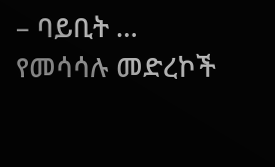– ባይቢት … የመሳሳሉ መድረኮች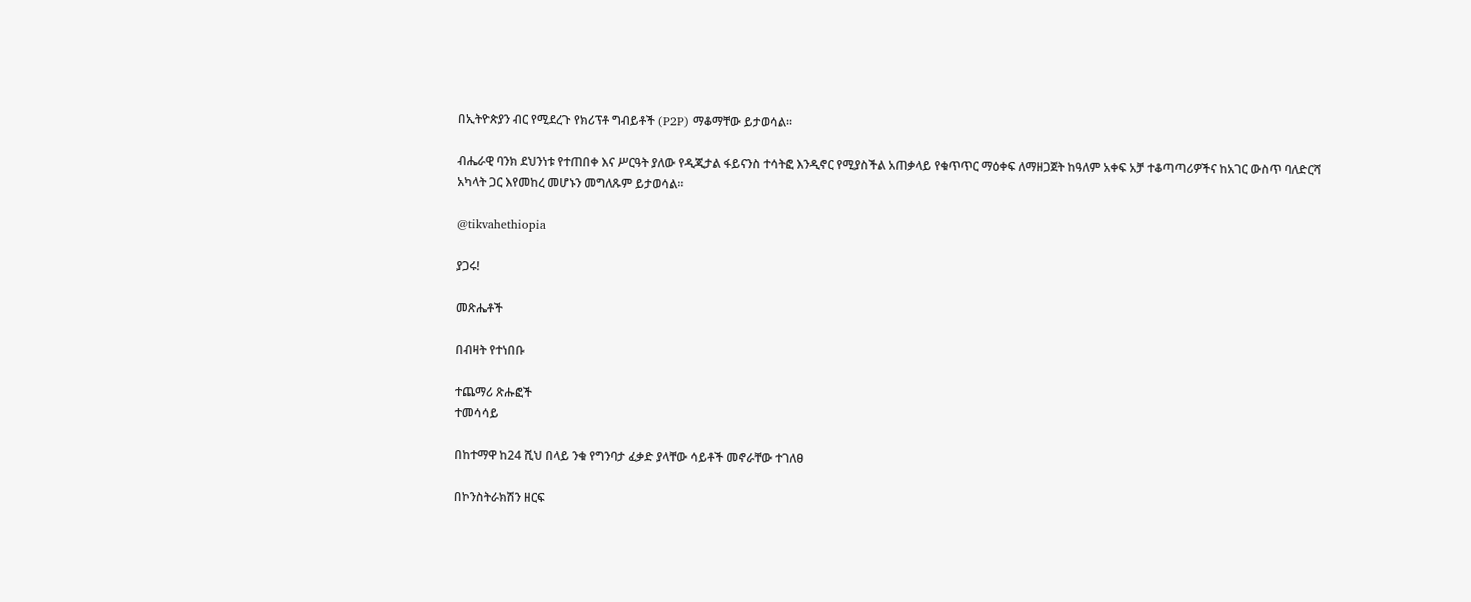በኢትዮጵያን ብር የሚደረጉ የክሪፕቶ ግብይቶች (P2P) ማቆማቸው ይታወሳል።

ብሔራዊ ባንክ ደህንነቱ የተጠበቀ እና ሥርዓት ያለው የዲጂታል ፋይናንስ ተሳትፎ እንዲኖር የሚያስችል አጠቃላይ የቁጥጥር ማዕቀፍ ለማዘጋጀት ከዓለም አቀፍ አቻ ተቆጣጣሪዎችና ከአገር ውስጥ ባለድርሻ አካላት ጋር እየመከረ መሆኑን መግለጹም ይታወሳል።

@tikvahethiopia

ያጋሩ!

መጽሔቶች

በብዛት የተነበቡ

ተጨማሪ ጽሑፎች
ተመሳሳይ

በከተማዋ ከ24 ሺህ በላይ ንቁ የግንባታ ፈቃድ ያላቸው ሳይቶች መኖራቸው ተገለፀ

በኮንስትራክሽን ዘርፍ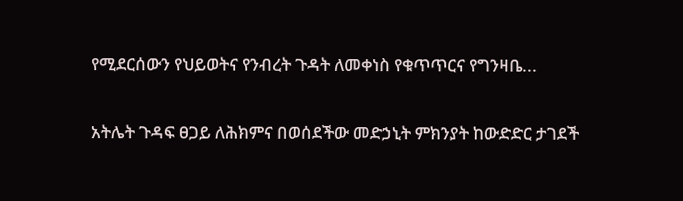የሚደርሰውን የህይወትና የንብረት ጉዳት ለመቀነስ የቁጥጥርና የግንዛቤ...

አትሌት ጉዳፍ ፀጋይ ለሕክምና በወሰደችው መድኃኒት ምክንያት ከውድድር ታገደች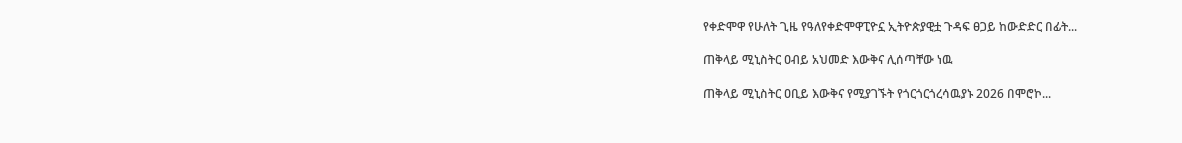የቀድሞዋ የሁለት ጊዜ የዓለየቀድሞዋፒዮኗ ኢትዮጵያዊቷ ጉዳፍ ፀጋይ ከውድድር በፊት...

ጠቅላይ ሚኒስትር ዐብይ አህመድ እውቅና ሊሰጣቸው ነዉ

ጠቅላይ ሚኒስትር ዐቢይ እውቅና የሚያገኙት የጎርጎርጎረሳዉያኑ 2026 በሞሮኮ...